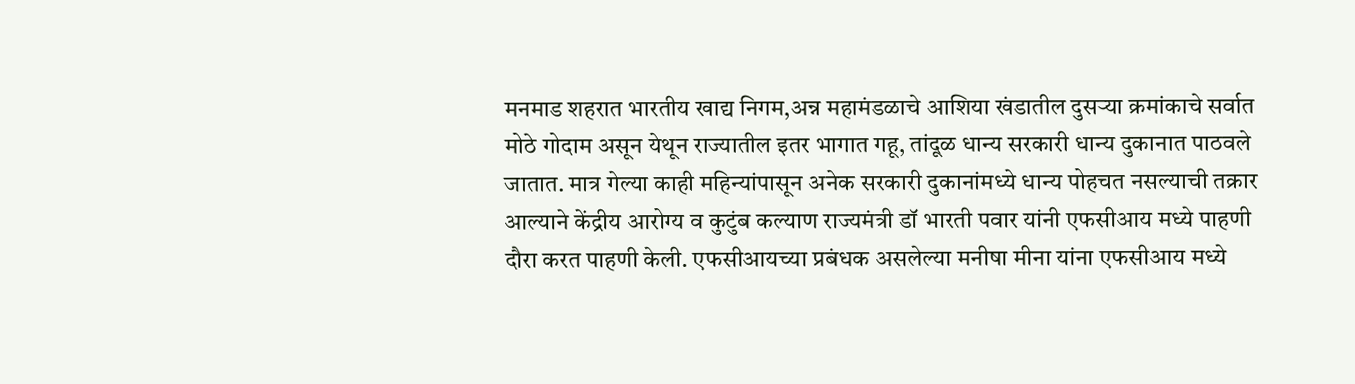मनमाड शहरात भारतीय खाद्य निगम,अन्न महामंडळाचे आशिया खंडातील दुसऱ्या क्रमांकाचे सर्वात मोठे गोदाम असून येथून राज्यातील इतर भागात गहू, तांदूळ धान्य सरकारी धान्य दुकानात पाठवले जातात. मात्र गेल्या काही महिन्यांपासून अनेक सरकारी दुकानांमध्ये धान्य पोहचत नसल्याची तक्रार आल्याने केंद्रीय आरोग्य व कुटुंब कल्याण राज्यमंत्री डॉ भारती पवार यांनी एफसीआय मध्ये पाहणी दौरा करत पाहणी केली. एफसीआयच्या प्रबंधक असलेल्या मनीषा मीना यांना एफसीआय मध्ये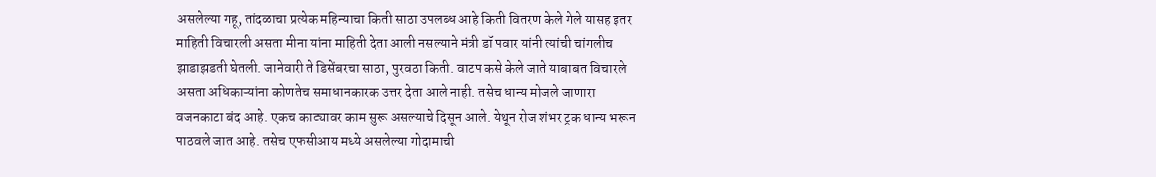असलेल्या गहू, तांदळाचा प्रत्येक महिन्याचा किती साठा उपलब्ध आहे किती वितरण केले गेले यासह इतर माहिती विचारली असता मीना यांना माहिती देता आली नसल्याने मंत्री डॉ पवार यांनी त्यांची चांगलीच झाडाझडती घेतली. जानेवारी ते डिसेंबरचा साठा, पुरवठा किती. वाटप कसे केले जाते याबाबत विचारले असता अधिकाऱ्यांना कोणतेच समाधानकारक उत्तर देता आले नाही. तसेच धान्य मोजले जाणारा वजनकाटा बंद आहे. एकच काट्यावर काम सुरू असल्याचे दिसून आले. येथून रोज शंभर ट्रक धान्य भरून पाठवले जात आहे. तसेच एफसीआय मध्ये असलेल्या गोदामाची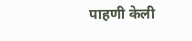पाहणी केली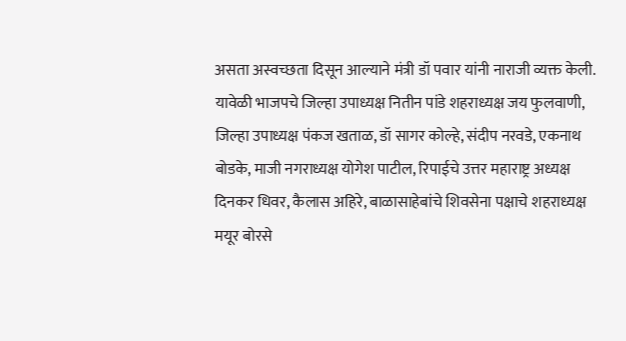असता अस्वच्छता दिसून आल्याने मंत्री डॉ पवार यांनी नाराजी व्यक्त केली. यावेळी भाजपचे जिल्हा उपाध्यक्ष नितीन पांडे शहराध्यक्ष जय फुलवाणी, जिल्हा उपाध्यक्ष पंकज खताळ, डॉ सागर कोल्हे, संदीप नरवडे, एकनाथ बोडके, माजी नगराध्यक्ष योगेश पाटील, रिपाईचे उत्तर महाराष्ट्र अध्यक्ष दिनकर धिवर, कैलास अहिरे, बाळासाहेबांचे शिवसेना पक्षाचे शहराध्यक्ष मयूर बोरसे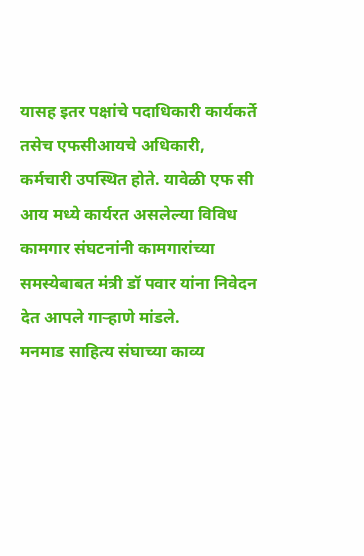यासह इतर पक्षांचे पदाधिकारी कार्यकर्ते तसेच एफसीआयचे अधिकारी, कर्मचारी उपस्थित होते. यावेळी एफ सी आय मध्ये कार्यरत असलेल्या विविध कामगार संघटनांनी कामगारांच्या समस्येबाबत मंत्री डॉ पवार यांना निवेदन देत आपले गाऱ्हाणे मांडले.
मनमाड साहित्य संघाच्या काव्य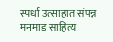स्पर्धा उत्साहात संपन्न
मनमाड साहित्य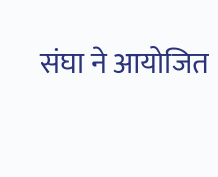संघा ने आयोजित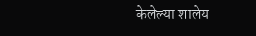केलेल्या शालेय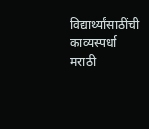विद्यार्थ्यांसाठींची काव्यस्पर्धा मराठी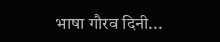भाषा गौरव दिनी...